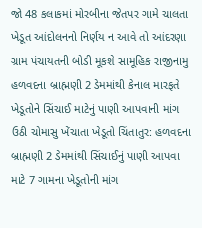જો 48 કલાકમાં મોરબીના જેતપર ગામે ચાલતા ખેડૂત આંદોલનનો નિર્ણય ન આવે તો આંદરણા ગ્રામ પંચાયતની બોડી મૂકશે સામૂહિક રાજીનામુ હળવદના બ્રાહ્મણી 2 ડેમમાંથી કેનાલ મારફતે ખેડૂતોને સિંચાઈ માટેનું પાણી આપવાની માંગ ઉઠી ચોમાસુ ખેંચાતા ખેડૂતો ચિંતાતુર: હળવદના બ્રાહ્મણી 2 ડેમમાંથી સિંચાઈનું પાણી આપવા માટે 7 ગામના ખેડૂતોની માંગ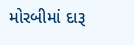મોરબીમાં દારૂ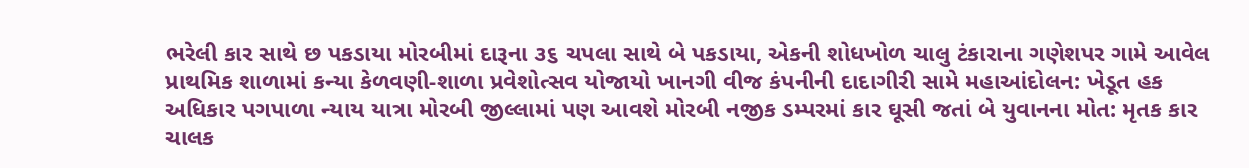ભરેલી કાર સાથે છ પકડાયા મોરબીમાં દારૂના ૩૬ ચપલા સાથે બે પકડાયા, એકની શોધખોળ ચાલુ ટંકારાના ગણેશપર ગામે આવેલ પ્રાથમિક શાળામાં કન્યા કેળવણી-શાળા પ્રવેશોત્સવ યોજાયો ખાનગી વીજ કંપનીની દાદાગીરી સામે મહાઆંદોલન: ખેડૂત હક અધિકાર પગપાળા ન્યાય યાત્રા મોરબી જીલ્લામાં પણ આવશે મોરબી નજીક ડમ્પરમાં કાર ઘૂસી જતાં બે યુવાનના મોત: મૃતક કાર ચાલક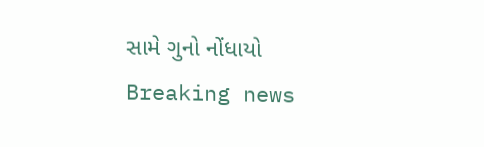સામે ગુનો નોંધાયો
Breaking news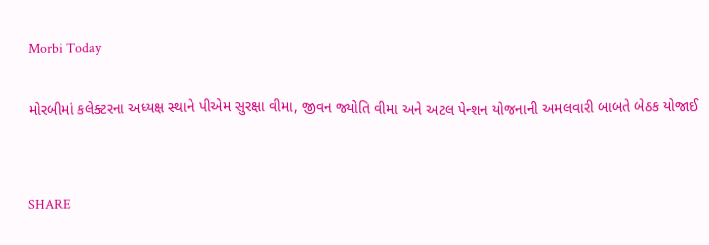Morbi Today

મોરબીમાં કલેક્ટરના અધ્યક્ષ સ્થાને પીએમ સુરક્ષા વીમા, જીવન જ્યોતિ વીમા અને અટલ પેન્શન યોજનાની અમલવારી બાબતે બેઠક યોજાઈ


SHARE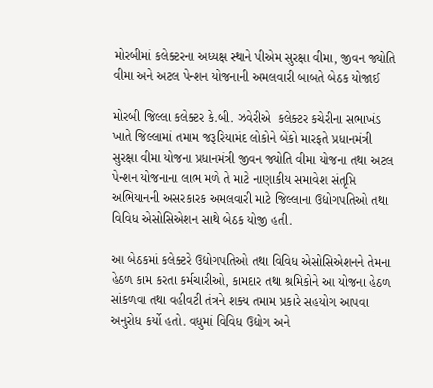મોરબીમાં કલેક્ટરના અધ્યક્ષ સ્થાને પીએમ સુરક્ષા વીમા, જીવન જ્યોતિ વીમા અને અટલ પેન્શન યોજનાની અમલવારી બાબતે બેઠક યોજાઈ

મોરબી જિલ્લા કલેક્ટર કે.બી. ઝવેરીએ  કલેક્ટર કચેરીના સભાખંડ ખાતે જિલ્લામાં તમામ જરૂરિયામંદ લોકોને બેંકો મારફતે પ્રધાનમંત્રી સુરક્ષા વીમા યોજના પ્રધાનમંત્રી જીવન જ્યોતિ વીમા યોજના તથા અટલ પેન્શન યોજનાના લાભ મળે તે માટે નાણાકીય સમાવેશ સંતૃપ્તિ અભિયાનની અસરકારક અમલવારી માટે જિલ્લાના ઉદ્યોગપતિઓ તથા વિવિધ એસોસિએશન સાથે બેઠક યોજી હતી.

આ બેઠકમાં કલેક્ટરે ઉદ્યોગપતિઓ તથા વિવિધ એસોસિએશનને તેમના હેઠળ કામ કરતા કર્મચારીઓ, કામદાર તથા શ્રમિકોને આ યોજના હેઠળ સાંકળવા તથા વહીવટી તંત્રને શક્ય તમામ પ્રકારે સહયોગ આપવા અનુરોધ કર્યો હતો. વધુમાં વિવિધ ઉદ્યોગ અને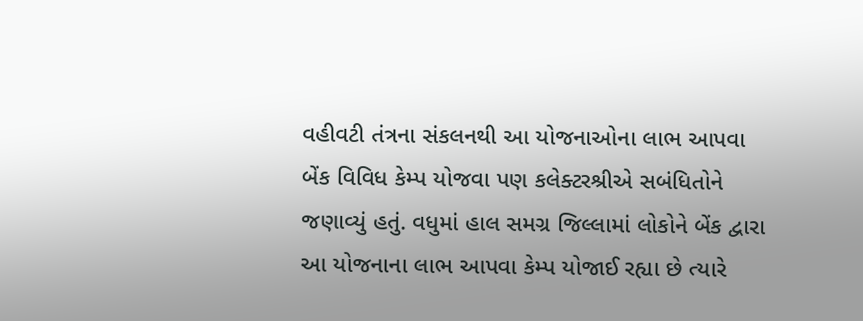વહીવટી તંત્રના સંકલનથી આ યોજનાઓના લાભ આપવા બેંક વિવિધ કેમ્પ યોજવા પણ કલેક્ટરશ્રીએ સબંધિતોને જણાવ્યું હતું. વધુમાં હાલ સમગ્ર જિલ્લામાં લોકોને બેંક દ્વારા આ યોજનાના લાભ આપવા કેમ્પ યોજાઈ રહ્યા છે ત્યારે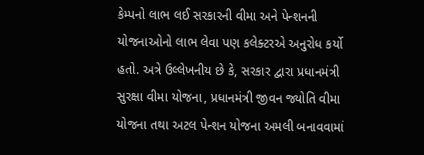કેમ્પનો લાભ લઈ સરકારની વીમા અને પેન્શનની યોજનાઓનો લાભ લેવા પણ કલેક્ટરએ અનુરોધ કર્યો હતો. અત્રે ઉલ્લેખનીય છે કે, સરકાર દ્વારા પ્રધાનમંત્રી સુરક્ષા વીમા યોજના, પ્રધાનમંત્રી જીવન જ્યોતિ વીમા યોજના તથા અટલ પેન્શન યોજના અમલી બનાવવામાં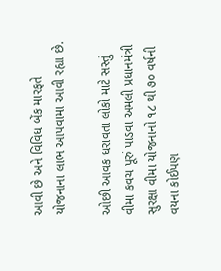આવી છે અને વિવિધ બેંક મારફતે યોજનાના લાભ આપવામા આવી રહ્યા છે.

ઓછી આવક ધરાવતા લોકો માટે સસ્તું વીમા કવચ પૂરું પાડવા અમલી પ્રધાનમંત્રી સુરક્ષા વીમા યોજનાનો ૧૮ થી ૭૦ વર્ષની વયના કોઈપણ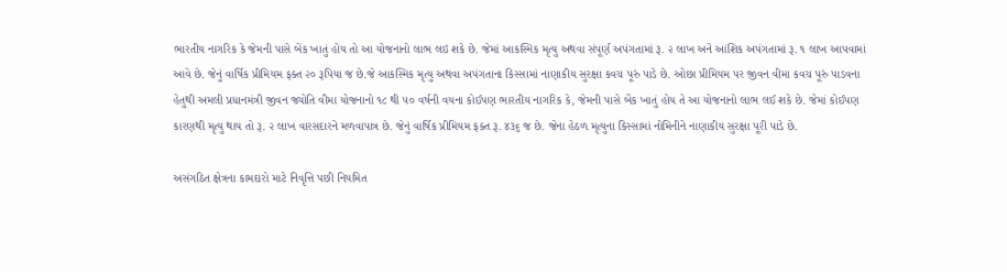ભારતીય નાગરિક કે જેમની પાસે બેંક ખાતું હોય તો આ યોજનાનો લાભ લઇ શકે છે. જેમાં આકસ્મિક મૃત્યુ અથવા સંપૂર્ણ અપંગતામાં રૂ. ૨ લાખ અને આંશિક અપંગતામાં રૂ. ૧ લાખ આપવામાં આવે છે. જેનું વાર્ષિક પ્રીમિયમ ફક્ત ૨૦ રૂપિયા જ છે.જે આકસ્મિક મૃત્યુ અથવા અપંગતાના કિસ્સામાં નાણાકીય સુરક્ષા કવચ પૂરું પાડે છે. ઓછા પ્રીમિયમ પર જીવન વીમા કવચ પૂરું પાડવના હેતુથી અમલી પ્રધાનમંત્રી જીવન જ્યોતિ વીમા યોજનાનો ૧૮ થી ૫૦ વર્ષની વયના કોઈપણ ભારતીય નાગરિક કે, જેમની પાસે બેંક ખાતું હોય તે આ યોજનાનો લાભ લઈ શકે છે. જેમાં કોઈપણ કારણથી મૃત્યુ થાય તો રૂ. ૨ લાખ વારસદારને મળવાપાત્ર છે. જેનું વાર્ષિક પ્રીમિયમ ફક્ત રૂ. ૪૩૬ જ છે. જેના હેઠળ મૃત્યુના કિસ્સામાં નોમિનીને નાણાકીય સુરક્ષા પૂરી પાડે છે.

અસંગઠિત ક્ષેત્રના કામદારો માટે નિવૃત્તિ પછી નિયમિત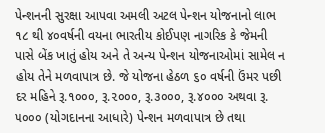પેન્શનની સુરક્ષા આપવા અમલી અટલ પેન્શન યોજનાનો લાભ ૧૮ થી ૪૦વર્ષની વયના ભારતીય કોઈપણ નાગરિક કે જેમની પાસે બેંક ખાતું હોય અને તે અન્ય પેન્શન યોજનાઓમાં સામેલ ન હોય તેને મળવાપાત્ર છે. જે યોજના હેઠળ ૬૦ વર્ષની ઉંમર પછી દર મહિને રૂ.૧૦૦૦, રૂ.૨૦૦૦, રૂ.૩૦૦૦, રૂ.૪૦૦૦ અથવા રૂ. ૫૦૦૦ (યોગદાનના આધારે) પેન્શન મળવાપાત્ર છે તથા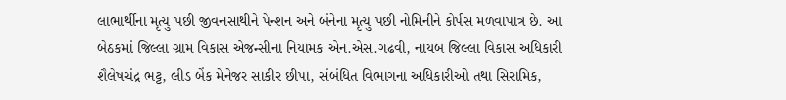લાભાર્થીના મૃત્યુ પછી જીવનસાથીને પેન્શન અને બંનેના મૃત્યુ પછી નોમિનીને કોર્પસ મળવાપાત્ર છે. આ બેઠકમાં જિલ્લા ગ્રામ વિકાસ એજન્સીના નિયામક એન.એસ.ગઢવી, નાયબ જિલ્લા વિકાસ અધિકારી શૈલેષચંદ્ર ભટ્ટ, લીડ બેંક મેનેજર સાકીર છીપા, સંબંધિત વિભાગના અધિકારીઓ તથા સિરામિક,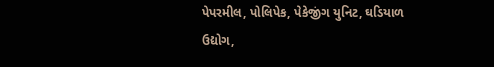પેપરમીલ, પોલિપેક, પેકેજીંગ યુનિટ, ઘડિયાળ ઉદ્યોગ,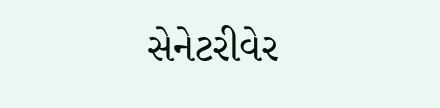સેનેટરીવેર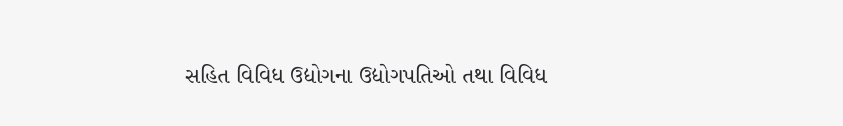સહિત વિવિધ ઉદ્યોગના ઉદ્યોગપતિઓ તથા વિવિધ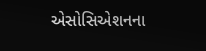એસોસિએશનના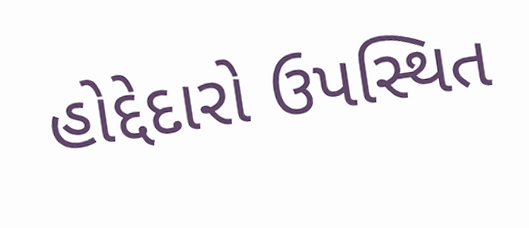હોદ્દેદારો ઉપસ્થિત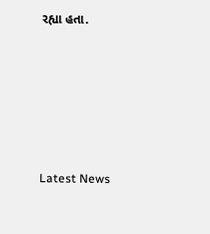રહ્યા હતા.






Latest News